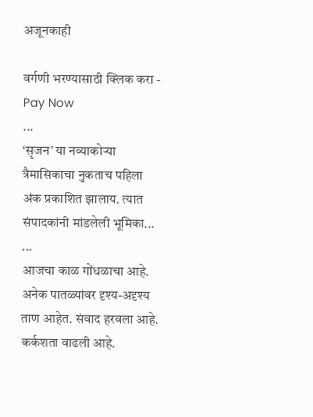अजूनकाही

वर्गणी भरण्यासाठी क्लिक करा - Pay Now
...
‘सृजन’ या नव्याकोऱ्या त्रैमासिकाचा नुकताच पहिला अंक प्रकाशित झालाय. त्यात संपादकांनी मांडलेली भूमिका...
...
आजचा काळ गोंधळाचा आहे. अनेक पातळ्यांवर दृश्य-अदृश्य ताण आहेत. संवाद हरवला आहे. कर्कशता वाढली आहे.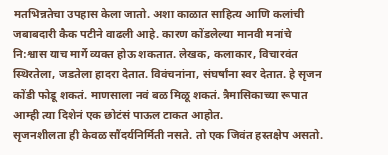मतभिन्नतेचा उपहास केला जातो. अशा काळात साहित्य आणि कलांची जबाबदारी कैक पटीने वाढली आहे. कारण कोंडलेल्या मानवी मनांचे नि:श्वास याच मार्गे व्यक्त होऊ शकतात. लेखक, कलाकार, विचारवंत स्थिरतेला, जडतेला हादरा देतात. विवंचनांना, संघर्षांना स्वर देतात. हे सृजन कोंडी फोडू शकतं. माणसाला नवं बळ मिळू शकतं. त्रैमासिकाच्या रूपात आम्ही त्या दिशेनं एक छोटंसं पाऊल टाकत आहोत.
सृजनशीलता ही केवळ सौंदर्यनिर्मिती नसते. तो एक जिवंत हस्तक्षेप असतो.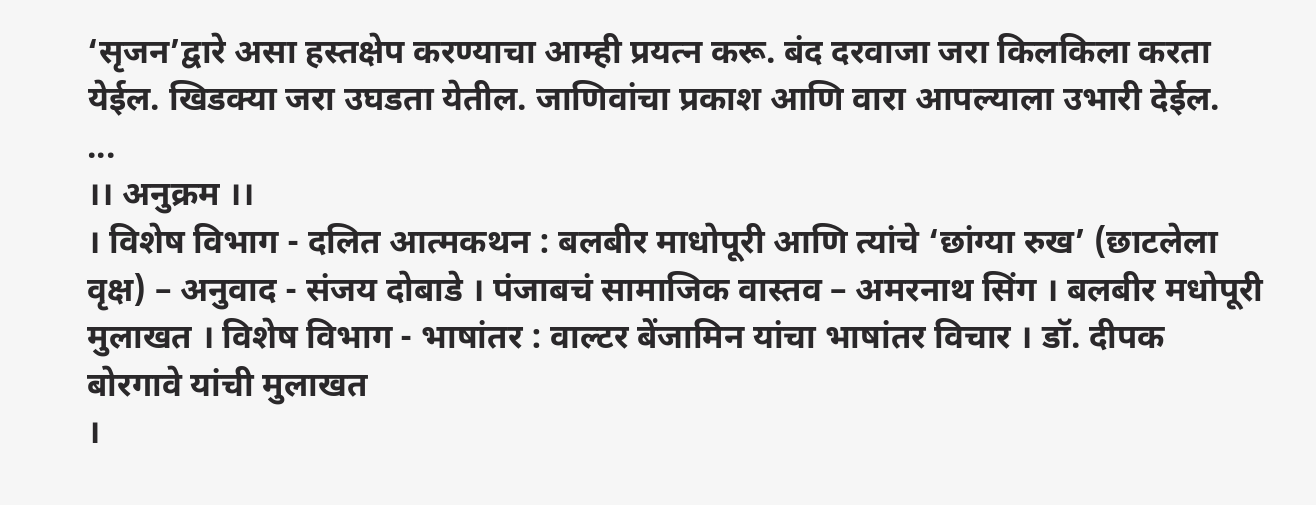‘सृजन’द्वारे असा हस्तक्षेप करण्याचा आम्ही प्रयत्न करू. बंद दरवाजा जरा किलकिला करता येईल. खिडक्या जरा उघडता येतील. जाणिवांचा प्रकाश आणि वारा आपल्याला उभारी देईल.
...
।। अनुक्रम ।।
। विशेष विभाग - दलित आत्मकथन : बलबीर माधोपूरी आणि त्यांचे ‘छांग्या रुख’ (छाटलेला वृक्ष) – अनुवाद - संजय दोबाडे । पंजाबचं सामाजिक वास्तव – अमरनाथ सिंग । बलबीर मधोपूरी मुलाखत । विशेष विभाग - भाषांतर : वाल्टर बेंजामिन यांचा भाषांतर विचार । डॉ. दीपक बोरगावे यांची मुलाखत
।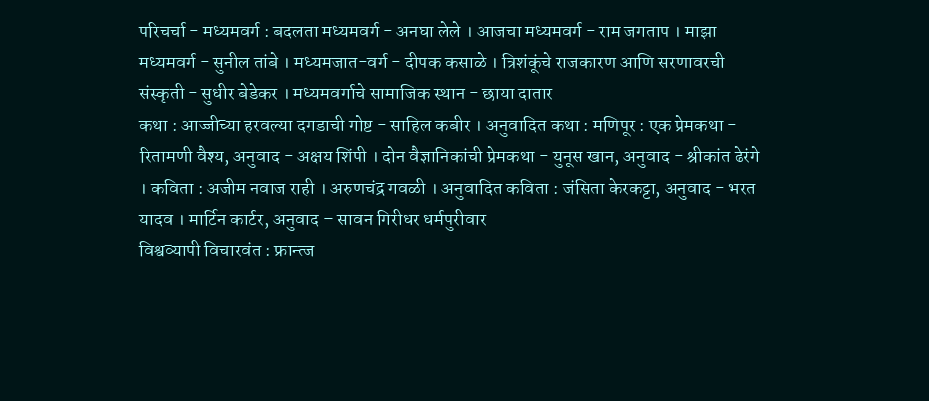परिचर्चा - मध्यमवर्ग : बदलता मध्यमवर्ग - अनघा लेले । आजचा मध्यमवर्ग - राम जगताप । माझा मध्यमवर्ग - सुनील तांबे । मध्यमजात-वर्ग - दीपक कसाळे । त्रिशंकूंचे राजकारण आणि सरणावरची संस्कृती - सुधीर बेडेकर । मध्यमवर्गाचे सामाजिक स्थान - छाया दातार
कथा : आज्जीच्या हरवल्या दगडाची गोष्ट - साहिल कबीर । अनुवादित कथा : मणिपूर : एक प्रेमकथा - रितामणी वैश्य, अनुवाद - अक्षय शिंपी । दोन वैज्ञानिकांची प्रेमकथा - युनूस खान, अनुवाद - श्रीकांत ढेरंगे । कविता : अजीम नवाज राही । अरुणचंद्र गवळी । अनुवादित कविता : जंसिता केरकट्टा, अनुवाद - भरत यादव । मार्टिन कार्टर, अनुवाद – सावन गिरीधर धर्मपुरीवार
विश्वव्यापी विचारवंत : फ्रान्त्ज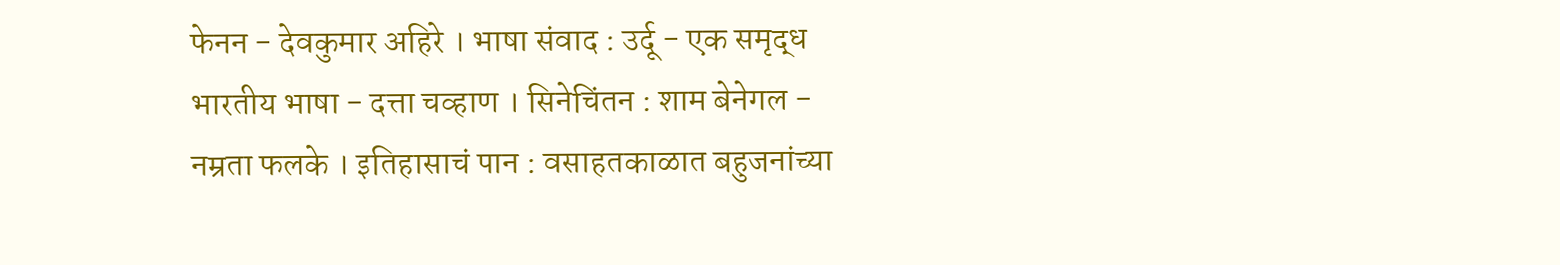फेनन - देवकुमार अहिरे । भाषा संवाद : उर्दू - एक समृद्ध भारतीय भाषा - दत्ता चव्हाण । सिनेचिंतन : शाम बेनेगल - नम्रता फलके । इतिहासाचं पान : वसाहतकाळात बहुजनांच्या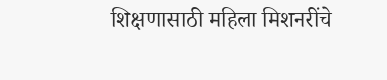शिक्षणासाठी महिला मिशनरींचे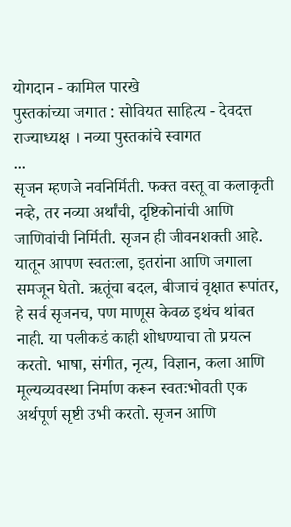योगदान - कामिल पारखे
पुस्तकांच्या जगात : सोवियत साहित्य - देवदत्त राज्याध्यक्ष । नव्या पुस्तकांचे स्वागत
...
सृजन म्हणजे नवनिर्मिती. फक्त वस्तू वा कलाकृती नव्हे, तर नव्या अर्थांची, दृष्टिकोनांची आणि जाणिवांची निर्मिती. सृजन ही जीवनशक्ती आहे. यातून आपण स्वतःला, इतरांना आणि जगाला समजून घेतो. ऋतूंचा बदल, बीजाचं वृक्षात रूपांतर, हे सर्व सृजनच, पण माणूस केवळ इथंच थांबत नाही. या पलीकडं काही शोधण्याचा तो प्रयत्न करतो. भाषा, संगीत, नृत्य, विज्ञान, कला आणि मूल्यव्यवस्था निर्माण करून स्वतःभोवती एक अर्थपूर्ण सृष्टी उभी करतो. सृजन आणि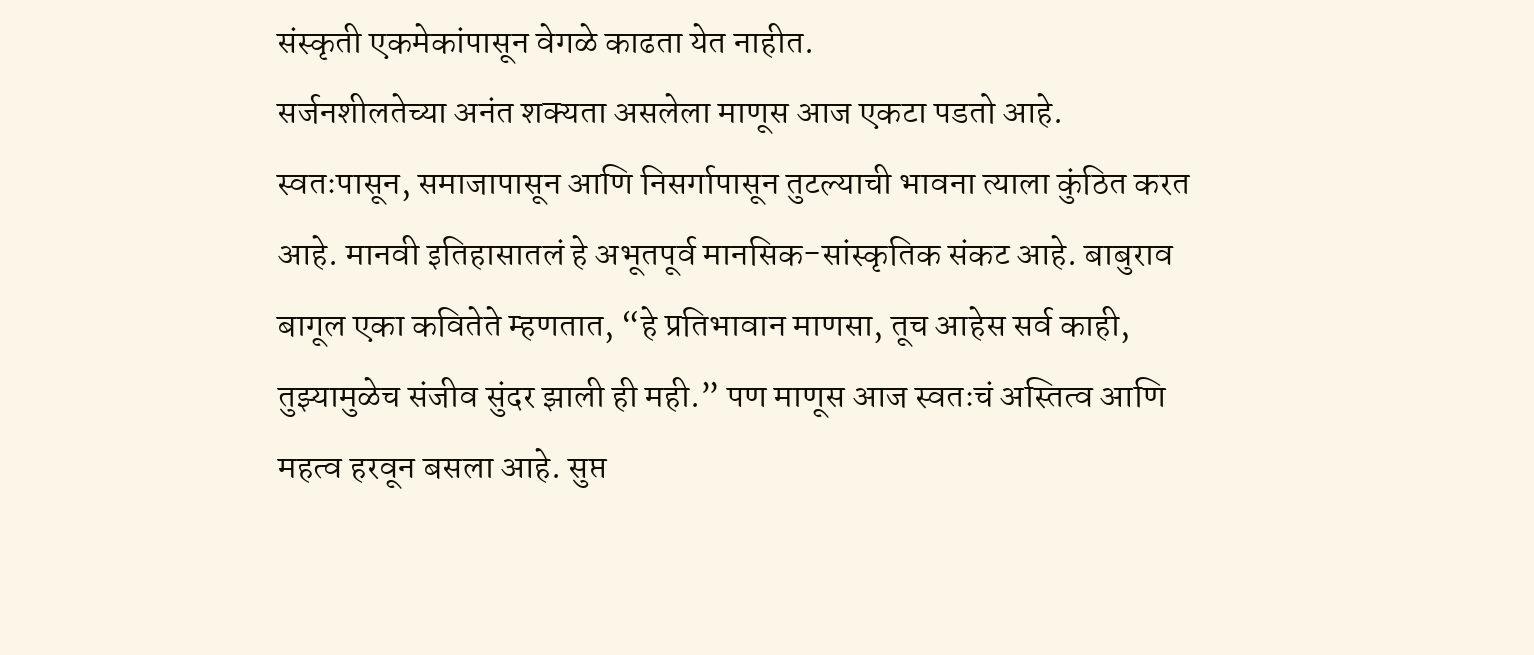संस्कृती एकमेकांपासून वेगळे काढता येत नाहीत.
सर्जनशीलतेच्या अनंत शक्यता असलेला माणूस आज एकटा पडतो आहे. स्वतःपासून, समाजापासून आणि निसर्गापासून तुटल्याची भावना त्याला कुंठित करत आहे. मानवी इतिहासातलं हे अभूतपूर्व मानसिक-सांस्कृतिक संकट आहे. बाबुराव बागूल एका कवितेते म्हणतात, “हे प्रतिभावान माणसा, तूच आहेस सर्व काही, तुझ्यामुळेच संजीव सुंदर झाली ही मही.” पण माणूस आज स्वतःचं अस्तित्व आणि महत्व हरवून बसला आहे. सुप्त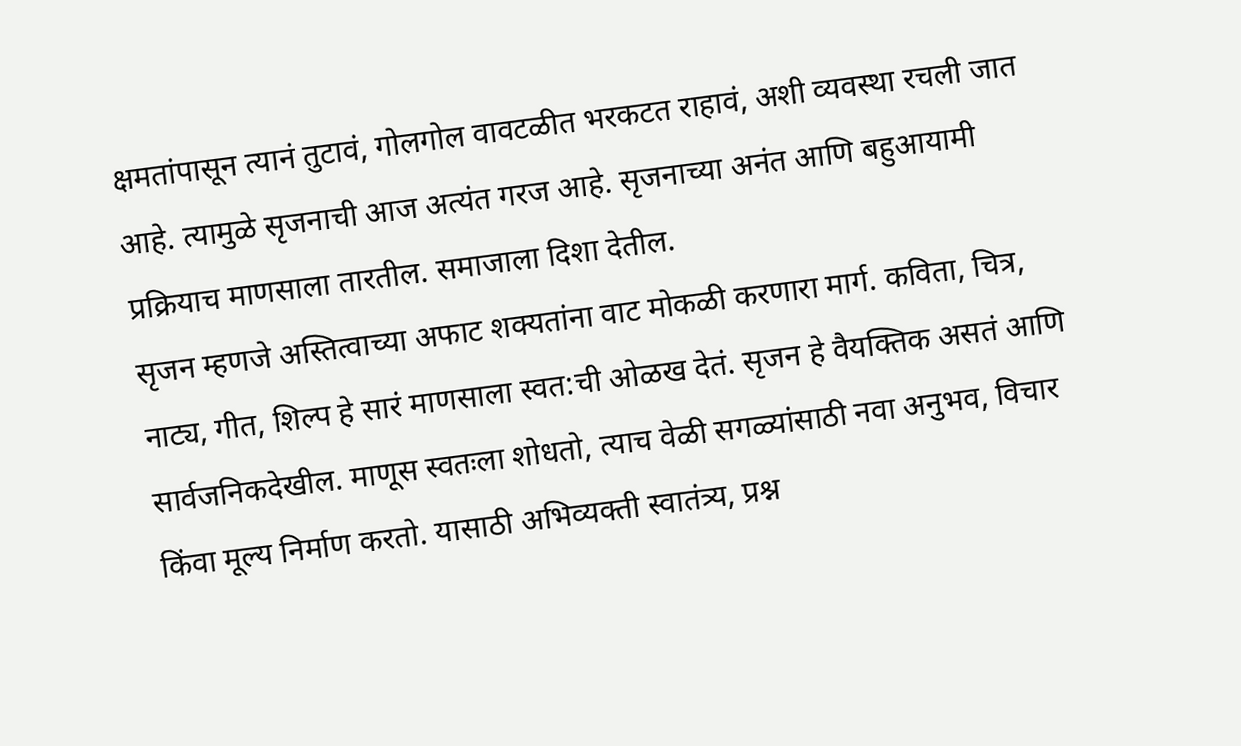क्षमतांपासून त्यानं तुटावं, गोलगोल वावटळीत भरकटत राहावं, अशी व्यवस्था रचली जात आहे. त्यामुळे सृजनाची आज अत्यंत गरज आहे. सृजनाच्या अनंत आणि बहुआयामी प्रक्रियाच माणसाला तारतील. समाजाला दिशा देतील.
सृजन म्हणजे अस्तित्वाच्या अफाट शक्यतांना वाट मोकळी करणारा मार्ग. कविता, चित्र, नाट्य, गीत, शिल्प हे सारं माणसाला स्वत:ची ओळख देतं. सृजन हे वैयक्तिक असतं आणि सार्वजनिकदेखील. माणूस स्वतःला शोधतो, त्याच वेळी सगळ्यांसाठी नवा अनुभव, विचार किंवा मूल्य निर्माण करतो. यासाठी अभिव्यक्ती स्वातंत्र्य, प्रश्न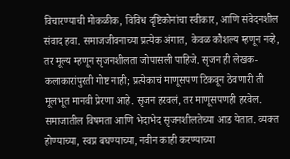विचारण्याची मोकळीक, विविध दृष्टिकोनांचा स्वीकार, आणि संवेदनशील संवाद हवा. समाजजीवनाच्या प्रत्येक अंगात, केवळ कौशल्य म्हणून नव्हे, तर मूल्य म्हणून सृजनशीलता जोपासली पाहिजे. सृजन ही लेखक-कलाकारांपुरती गोष्ट नाही; प्रत्येकाचं माणूसपण टिकवून ठेवणारी ती मूलभूत मानवी प्रेरणा आहे. सृजन हरवलं, तर माणूसपणही हरवेल.
समाजातील विषमता आणि भेदाभेद सृजनशीलतेच्या आड येतात. व्यक्त होण्याच्या, स्वप्न बघण्याच्या, नवीन काही करण्याच्या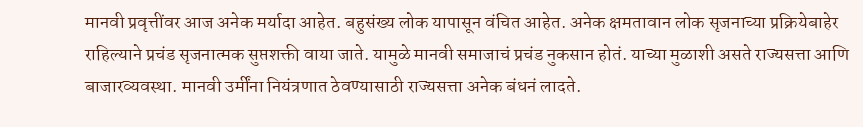मानवी प्रवृत्तींवर आज अनेक मर्यादा आहेत. बहुसंख्य लोक यापासून वंचित आहेत. अनेक क्षमतावान लोक सृजनाच्या प्रक्रियेबाहेर राहिल्याने प्रचंड सृजनात्मक सुप्तशक्ती वाया जाते. यामुळे मानवी समाजाचं प्रचंड नुकसान होतं. याच्या मुळाशी असते राज्यसत्ता आणि बाजारव्यवस्था. मानवी उर्मींना नियंत्रणात ठेवण्यासाठी राज्यसत्ता अनेक बंधनं लादते.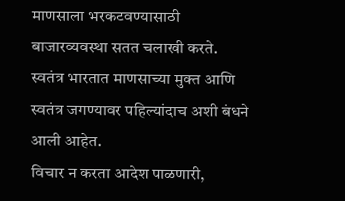माणसाला भरकटवण्यासाठी बाजारव्यवस्था सतत चलाखी करते. स्वतंत्र भारतात माणसाच्या मुक्त आणि स्वतंत्र जगण्यावर पहिल्यांदाच अशी बंधने आली आहेत.
विचार न करता आदेश पाळणारी,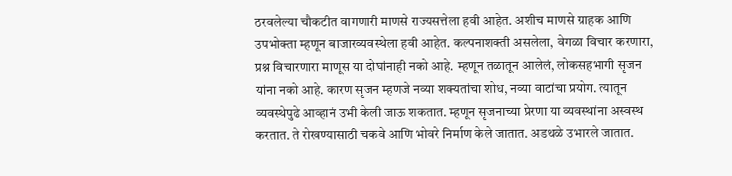ठरवलेल्या चौकटीत वागणारी माणसे राज्यसत्तेला हवी आहेत. अशीच माणसे ग्राहक आणि उपभोक्ता म्हणून बाजारव्यवस्थेला हवी आहेत. कल्पनाशक्ती असलेला, वेगळा विचार करणारा, प्रश्न विचारणारा माणूस या दोघांनाही नको आहे. म्हणून तळातून आलेलं, लोकसहभागी सृजन यांना नको आहे. कारण सृजन म्हणजे नव्या शक्यतांचा शोध, नव्या वाटांचा प्रयोग. त्यातून व्यवस्थेपुढे आव्हानं उभी केली जाऊ शकतात. म्हणून सृजनाच्या प्रेरणा या व्यवस्थांना अस्वस्थ करतात. ते रोखण्यासाठी चकवे आणि भोवरे निर्माण केले जातात. अडथळे उभारले जातात.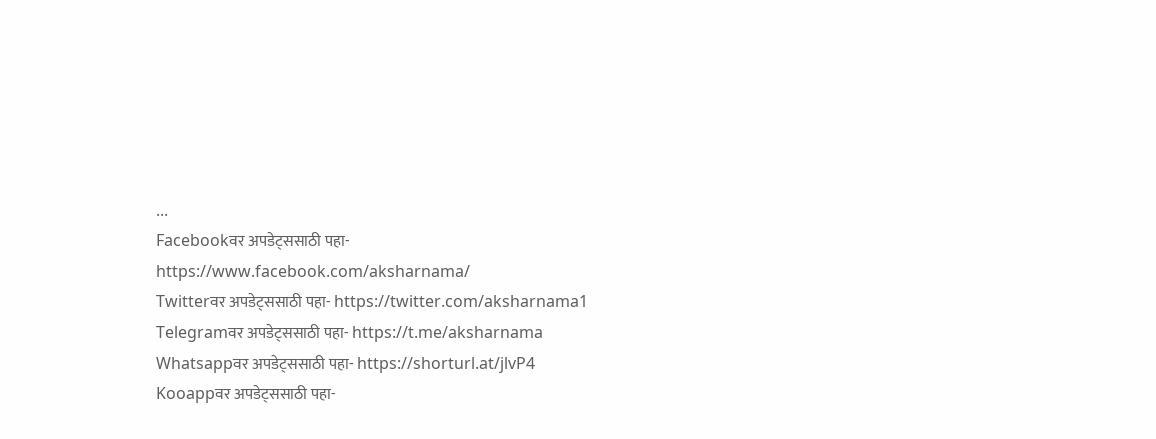...
Facebookवर अपडेट्ससाठी पहा- https://www.facebook.com/aksharnama/
Twitterवर अपडेट्ससाठी पहा- https://twitter.com/aksharnama1
Telegramवर अपडेट्ससाठी पहा- https://t.me/aksharnama
Whatsappवर अपडेट्ससाठी पहा- https://shorturl.at/jlvP4
Kooappवर अपडेट्ससाठी पहा-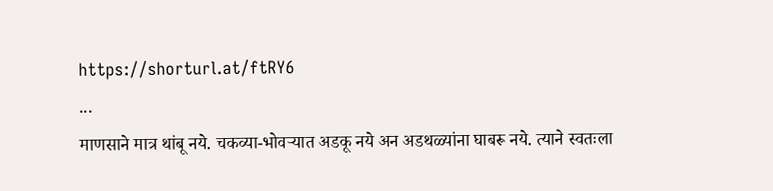https://shorturl.at/ftRY6
...
माणसाने मात्र थांबू नये. चकव्या-भोवऱ्यात अडकू नये अन अडथळ्यांना घाबरू नये. त्याने स्वतःला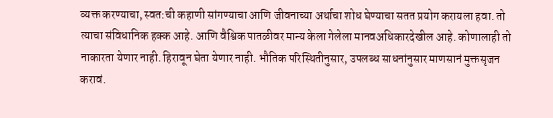व्यक्त करण्याचा, स्वत:ची कहाणी सांगण्याचा आणि जीवनाच्या अर्थाचा शोध घेण्याचा सतत प्रयोग करायला हवा. तो त्याचा संविधानिक हक्क आहे. आणि वैश्विक पातळीवर मान्य केला गेलेला मानवअधिकारदेखील आहे. कोणालाही तो नाकारता येणार नाही. हिरावून घेता येणार नाही. भौतिक परिस्थितीनुसार, उपलब्ध साधनांनुसार माणसानं मुक्तसृजन करावं.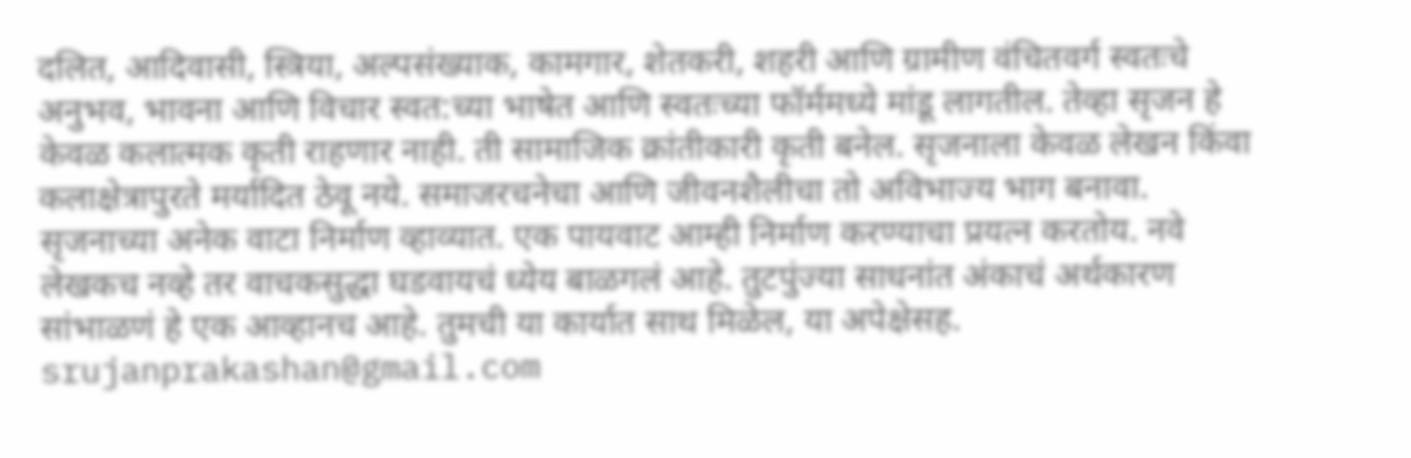दलित, आदिवासी, स्त्रिया, अल्पसंख्याक, कामगार, शेतकरी, शहरी आणि ग्रामीण वंचितवर्ग स्वतःचे अनुभव, भावना आणि विचार स्वत:च्या भाषेत आणि स्वतःच्या फॉर्ममध्ये मांडू लागतील. तेव्हा सृजन हे केवळ कलात्मक कृती राहणार नाही. ती सामाजिक क्रांतीकारी कृती बनेल. सृजनाला केवळ लेखन किंवा कलाक्षेत्रापुरते मर्यादित ठेवू नये. समाजरचनेचा आणि जीवनशैलीचा तो अविभाज्य भाग बनावा.
सृजनाच्या अनेक वाटा निर्माण व्हाव्यात. एक पायवाट आम्ही निर्माण करण्याचा प्रयत्न करतोय. नवे लेखकच नव्हे तर वाचकसुद्धा घडवायचं ध्येय बाळगलं आहे. तुटपुंज्या साधनांत अंकाचं अर्थकारण सांभाळणं हे एक आव्हानच आहे. तुमची या कार्यात साथ मिळेल, या अपेक्षेसह.
srujanprakashan@gmail.com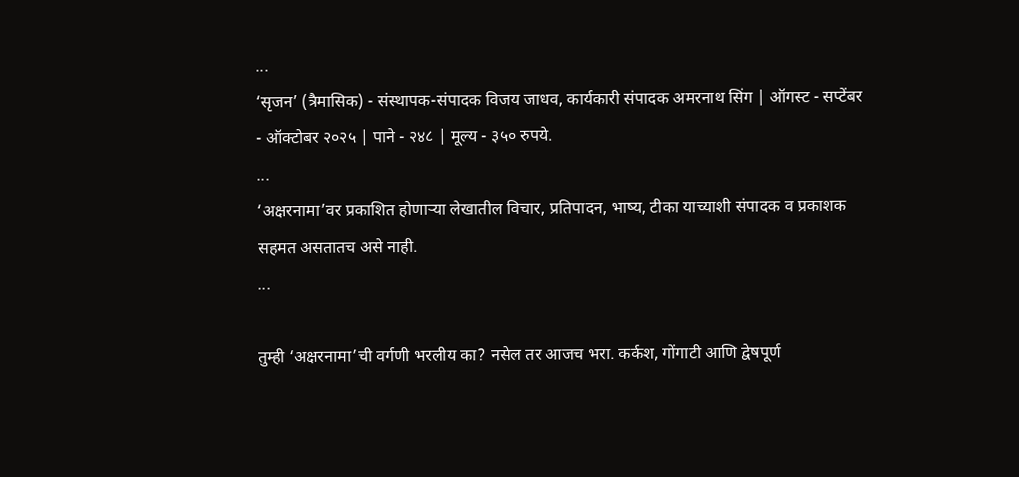...
‘सृजन’ (त्रैमासिक) - संस्थापक-संपादक विजय जाधव, कार्यकारी संपादक अमरनाथ सिंग | ऑगस्ट - सप्टेंबर - ऑक्टोबर २०२५ | पाने - २४८ | मूल्य - ३५० रुपये.
...
‘अक्षरनामा’वर प्रकाशित होणाऱ्या लेखातील विचार, प्रतिपादन, भाष्य, टीका याच्याशी संपादक व प्रकाशक सहमत असतातच असे नाही.
...

तुम्ही ‘अक्षरनामा’ची वर्गणी भरलीय का? नसेल तर आजच भरा. कर्कश, गोंगाटी आणि द्वेषपूर्ण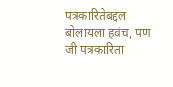पत्रकारितेबद्दल बोलायला हवंच, पण जी पत्रकारिता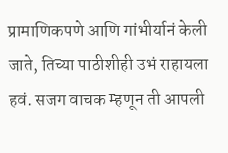प्रामाणिकपणे आणि गांभीर्यानं केली जाते, तिच्या पाठीशीही उभं राहायला हवं. सजग वाचक म्हणून ती आपली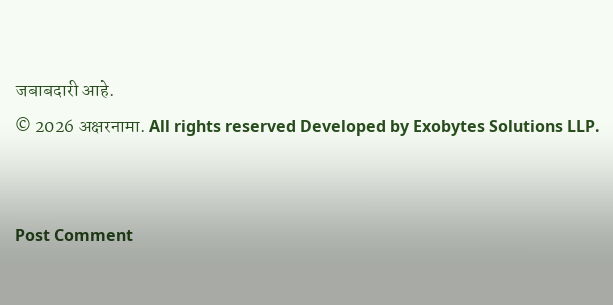जबाबदारी आहे.
© 2026 अक्षरनामा. All rights reserved Developed by Exobytes Solutions LLP.


Post Comment